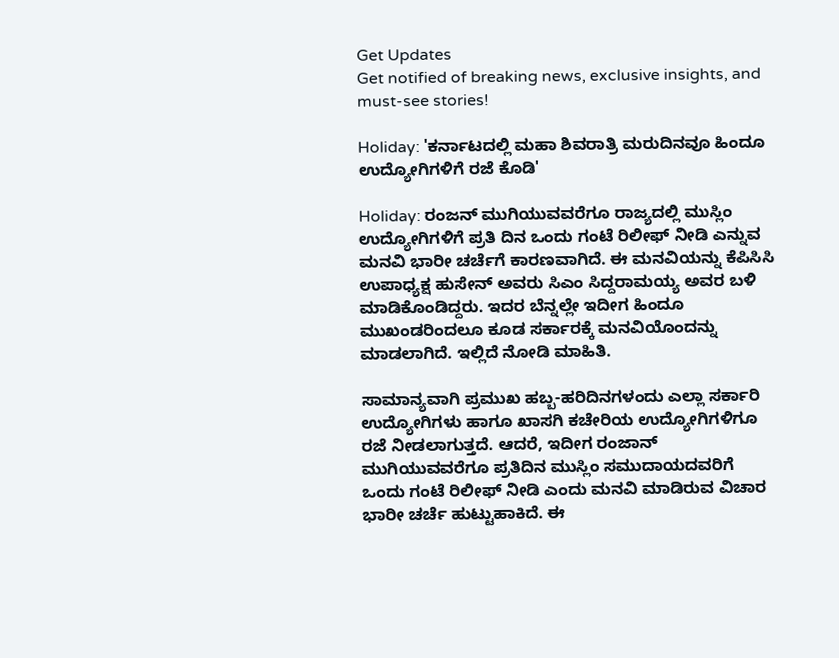Get Updates
Get notified of breaking news, exclusive insights, and must-see stories!

Holiday: 'ಕರ್ನಾಟದಲ್ಲಿ ಮಹಾ ಶಿವರಾತ್ರಿ ಮರುದಿನವೂ ಹಿಂದೂ ಉದ್ಯೋಗಿಗಳಿಗೆ ರಜೆ ಕೊಡಿ'

Holiday: ರಂಜನ್‌ ಮುಗಿಯುವವರೆಗೂ ರಾಜ್ಯದಲ್ಲಿ ಮುಸ್ಲಿಂ ಉದ್ಯೋಗಿಗಳಿಗೆ ಪ್ರತಿ ದಿನ ಒಂದು ಗಂಟೆ ರಿಲೀಫ್‌ ನೀಡಿ ಎನ್ನುವ ಮನವಿ ಭಾರೀ ಚರ್ಚೆಗೆ ಕಾರಣವಾಗಿದೆ. ಈ ಮನವಿಯನ್ನು ಕೆಪಿಸಿಸಿ ಉಪಾಧ್ಯಕ್ಷ ಹುಸೇನ್ ಅವರು ಸಿಎಂ ಸಿದ್ದರಾಮಯ್ಯ ಅವರ ಬಳಿ ಮಾಡಿಕೊಂಡಿದ್ದರು. ಇದರ ಬೆನ್ನಲ್ಲೇ ಇದೀಗ ಹಿಂದೂ ಮುಖಂಡರಿಂದಲೂ ಕೂಡ ಸರ್ಕಾರಕ್ಕೆ ಮನವಿಯೊಂದನ್ನು ಮಾಡಲಾಗಿದೆ. ಇಲ್ಲಿದೆ ನೋಡಿ ಮಾಹಿತಿ.

ಸಾಮಾನ್ಯವಾಗಿ ಪ್ರಮುಖ ಹಬ್ಬ-ಹರಿದಿನಗಳಂದು ಎಲ್ಲಾ ಸರ್ಕಾರಿ ಉದ್ಯೋಗಿಗಳು ಹಾಗೂ ಖಾಸಗಿ ಕಚೇರಿಯ ಉದ್ಯೋಗಿಗಳಿಗೂ ರಜೆ ನೀಡಲಾಗುತ್ತದೆ. ಆದರೆ, ಇದೀಗ ರಂಜಾನ್‌ ಮುಗಿಯುವವರೆಗೂ ಪ್ರತಿದಿನ ಮುಸ್ಲಿಂ ಸಮುದಾಯದವರಿಗೆ ಒಂದು ಗಂಟೆ ರಿಲೀಫ್‌ ನೀಡಿ ಎಂದು ಮನವಿ ಮಾಡಿರುವ ವಿಚಾರ ಭಾರೀ ಚರ್ಚೆ ಹುಟ್ಟುಹಾಕಿದೆ. ಈ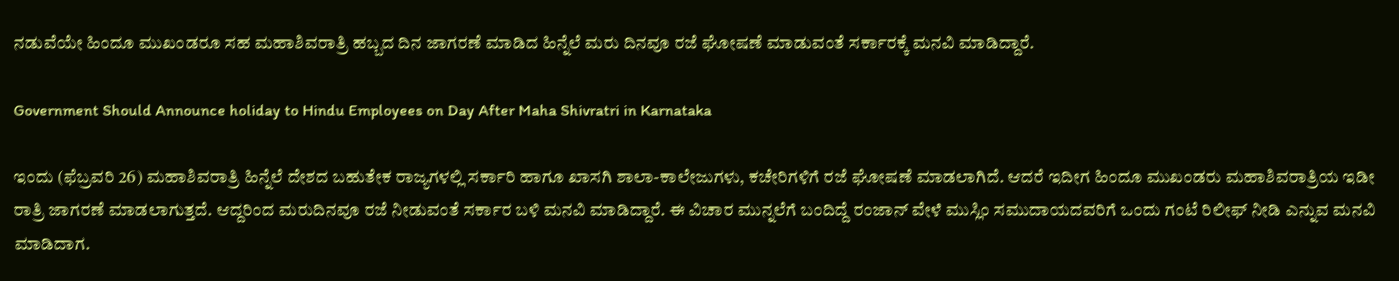ನಡುವೆಯೇ ಹಿಂದೂ ಮುಖಂಡರೂ ಸಹ ಮಹಾಶಿವರಾತ್ರಿ ಹಬ್ಬದ ದಿನ ಜಾಗರಣೆ ಮಾಡಿದ ಹಿನ್ನೆಲೆ ಮರು ದಿನವೂ ರಜೆ ಘೋಷಣೆ ಮಾಡುವಂತೆ ಸರ್ಕಾರಕ್ಕೆ ಮನವಿ ಮಾಡಿದ್ದಾರೆ.

Government Should Announce holiday to Hindu Employees on Day After Maha Shivratri in Karnataka

ಇಂದು (ಫೆಬ್ರವರಿ 26) ಮಹಾಶಿವರಾತ್ರಿ ಹಿನ್ನೆಲೆ ದೇಶದ ಬಹುತೇಕ ರಾಜ್ಯಗಳಲ್ಲಿ ಸರ್ಕಾರಿ ಹಾಗೂ ಖಾಸಗಿ ಶಾಲಾ-ಕಾಲೇಜುಗಳು, ಕಚೇರಿಗಳಿಗೆ ರಜೆ ಘೋಷಣೆ ಮಾಡಲಾಗಿದೆ. ಆದರೆ ಇದೀಗ ಹಿಂದೂ ಮುಖಂಡರು ಮಹಾಶಿವರಾತ್ರಿಯ ಇಡೀ ರಾತ್ರಿ ಜಾಗರಣೆ ಮಾಡಲಾಗುತ್ತದೆ. ಆದ್ದರಿಂದ ಮರುದಿನವೂ ರಜೆ ನೀಡುವಂತೆ ಸರ್ಕಾರ ಬಳಿ ಮನವಿ ಮಾಡಿದ್ದಾರೆ. ಈ ವಿಚಾರ ಮುನ್ನಲೆಗೆ ಬಂದಿದ್ದೆ ರಂಜಾನ್‌ ವೇಳೆ ಮುಸ್ಲಿಂ ಸಮುದಾಯದವರಿಗೆ ಒಂದು ಗಂಟೆ ರಿಲೀಫ್‌ ನೀಡಿ ಎನ್ನುವ ಮನವಿ ಮಾಡಿದಾಗ.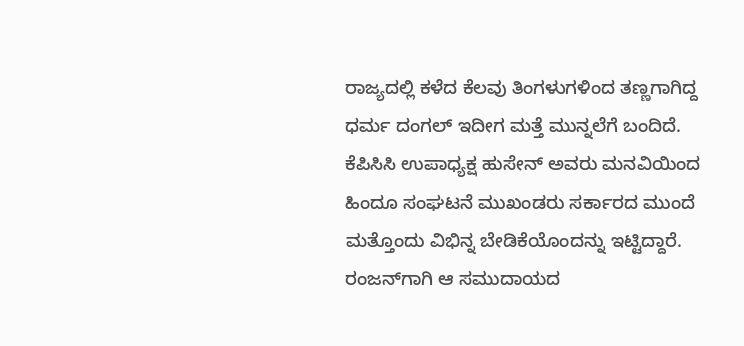ರಾಜ್ಯದಲ್ಲಿ ಕಳೆದ ಕೆಲವು ತಿಂಗಳುಗಳಿಂದ ತಣ್ಣಗಾಗಿದ್ದ ಧರ್ಮ ದಂಗಲ್ ಇದೀಗ ಮತ್ತೆ ಮುನ್ನಲೆಗೆ ಬಂದಿದೆ. ಕೆಪಿಸಿಸಿ ಉಪಾಧ್ಯಕ್ಷ ಹುಸೇನ್ ಅವರು ಮನವಿಯಿಂದ ಹಿಂದೂ ಸಂಘಟನೆ ಮುಖಂಡರು ಸರ್ಕಾರದ ಮುಂದೆ ಮತ್ತೊಂದು ವಿಭಿನ್ನ ಬೇಡಿಕೆಯೊಂದನ್ನು ಇಟ್ಟಿದ್ದಾರೆ. ರಂಜನ್‌ಗಾಗಿ ಆ ಸಮುದಾಯದ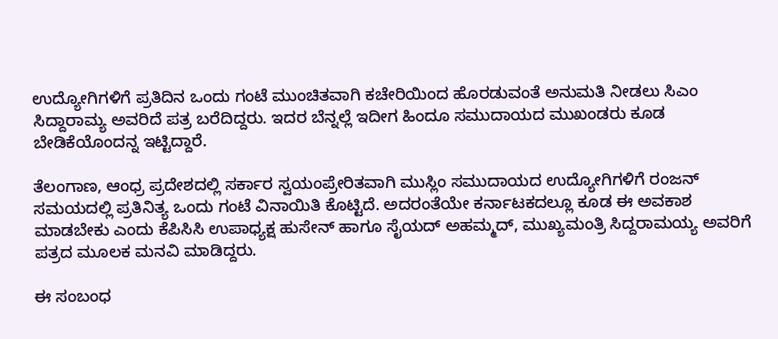ಉದ್ಯೋಗಿಗಳಿಗೆ ಪ್ರತಿದಿನ ಒಂದು ಗಂಟೆ ಮುಂಚಿತವಾಗಿ ಕಚೇರಿಯಿಂದ ಹೊರಡುವಂತೆ ಅನುಮತಿ ನೀಡಲು ಸಿಎಂ ಸಿದ್ದಾರಾಮ್ಯ ಅವರಿದೆ ಪತ್ರ ಬರೆದಿದ್ದರು. ಇದರ ಬೆನ್ನಲ್ಲೆ ಇದೀಗ ಹಿಂದೂ ಸಮುದಾಯದ ಮುಖಂಡರು ಕೂಡ ಬೇಡಿಕೆಯೊಂದನ್ನ ಇಟ್ಟಿದ್ದಾರೆ.

ತೆಲಂಗಾಣ, ಆಂಧ್ರ ಪ್ರದೇಶದಲ್ಲಿ ಸರ್ಕಾರ ಸ್ವಯಂಪ್ರೇರಿತವಾಗಿ ಮುಸ್ಲಿಂ ಸಮುದಾಯದ ಉದ್ಯೋಗಿಗಳಿಗೆ ರಂಜನ್ ಸಮಯದಲ್ಲಿ ಪ್ರತಿನಿತ್ಯ ಒಂದು ಗಂಟೆ ವಿನಾಯಿತಿ ಕೊಟ್ಟಿದೆ. ಅದರಂತೆಯೇ ಕರ್ನಾಟಕದಲ್ಲೂ ಕೂಡ ಈ ಅವಕಾಶ ಮಾಡಬೇಕು ಎಂದು ಕೆಪಿಸಿಸಿ ಉಪಾಧ್ಯಕ್ಷ ಹುಸೇನ್ ಹಾಗೂ ಸೈಯದ್ ಅಹಮ್ಮದ್, ಮುಖ್ಯಮಂತ್ರಿ ಸಿದ್ದರಾಮಯ್ಯ ಅವರಿಗೆ ಪತ್ರದ ಮೂಲಕ ಮನವಿ ಮಾಡಿದ್ದರು.

ಈ ಸಂಬಂಧ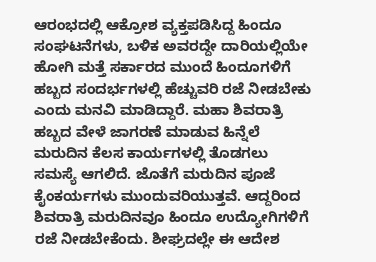ಆರಂಭದಲ್ಲಿ ಆಕ್ರೋಶ ವ್ಯಕ್ತಪಡಿಸಿದ್ದ ಹಿಂದೂ ಸಂಘಟನೆಗಳು, ಬಳಿಕ ಅವರದ್ದೇ ದಾರಿಯಲ್ಲಿಯೇ ಹೋಗಿ ಮತ್ತೆ ಸರ್ಕಾರದ ಮುಂದೆ ಹಿಂದೂಗಳಿಗೆ ಹಬ್ಬದ ಸಂದರ್ಭಗಳಲ್ಲಿ ಹೆಚ್ಚುವರಿ ರಜೆ ನೀಡಬೇಕು ಎಂದು ಮನವಿ ಮಾಡಿದ್ದಾರೆ. ಮಹಾ ಶಿವರಾತ್ರಿ ಹಬ್ಬದ ವೇಳೆ ಜಾಗರಣೆ ಮಾಡುವ ಹಿನ್ನೆಲೆ ಮರುದಿನ ಕೆಲಸ ಕಾರ್ಯಗಳಲ್ಲಿ ತೊಡಗಲು ಸಮಸ್ಯೆ ಆಗಲಿದೆ. ಜೊತೆಗೆ ಮರುದಿನ ಪೂಜೆ ಕೈಂಕರ್ಯಗಳು ಮುಂದುವರಿಯುತ್ತವೆ. ಆದ್ದರಿಂದ ಶಿವರಾತ್ರಿ ಮರುದಿನವೂ ಹಿಂದೂ ಉದ್ಯೋಗಿಗಳಿಗೆ ರಜೆ ನೀಡಬೇಕೆಂದು. ಶೀಘ್ರದಲ್ಲೇ ಈ ಆದೇಶ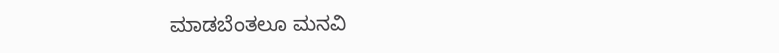ಮಾಡಬೆಂತಲೂ ಮನವಿ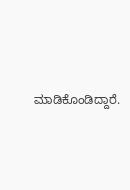ಮಾಡಿಕೊಂಡಿದ್ದಾರೆ.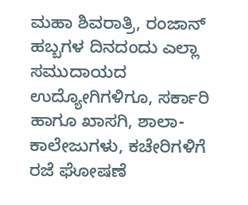ಮಹಾ ಶಿವರಾತ್ರಿ, ರಂಜಾನ್‌ ಹಬ್ಬಗಳ ದಿನದಂದು ಎಲ್ಲಾ ಸಮುದಾಯದ ಉದ್ಯೋಗಿಗಳಿಗೂ, ಸರ್ಕಾರಿ ಹಾಗೂ ಖಾಸಗಿ, ಶಾಲಾ-ಕಾಲೇಜುಗಳು, ಕಚೇರಿಗಳಿಗೆ ರಜೆ ಘೋಷಣೆ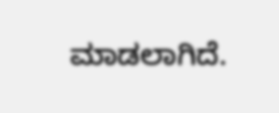ಮಾಡಲಾಗಿದೆ.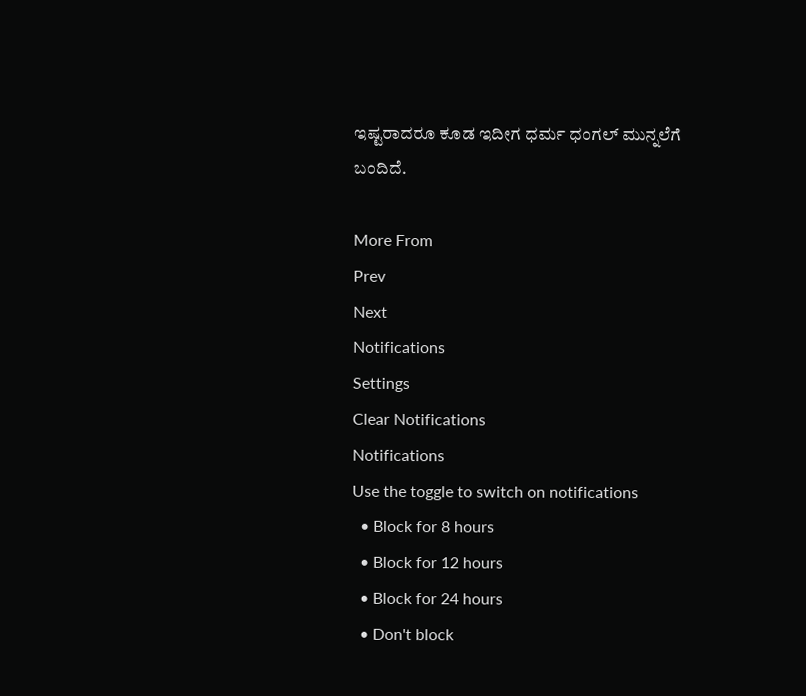ಇಷ್ಟರಾದರೂ ಕೂಡ ಇದೀಗ ಧರ್ಮ ಧಂಗಲ್‌ ಮುನ್ನಲೆಗೆ ಬಂದಿದೆ.

More From
Prev
Next
Notifications
Settings
Clear Notifications
Notifications
Use the toggle to switch on notifications
  • Block for 8 hours
  • Block for 12 hours
  • Block for 24 hours
  • Don't block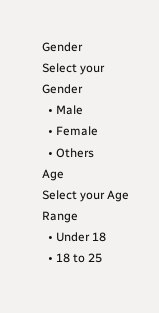Gender
Select your Gender
  • Male
  • Female
  • Others
Age
Select your Age Range
  • Under 18
  • 18 to 25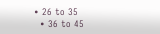• 26 to 35
  • 36 to 45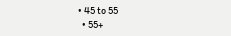• 45 to 55
  • 55+